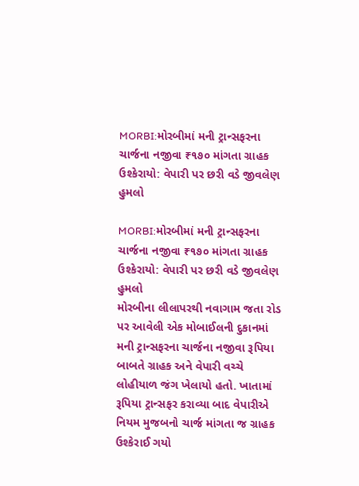MORBI:મોરબીમાં મની ટ્રાન્સફરના ચાર્જના નજીવા ₹૧૭૦ માંગતા ગ્રાહક ઉશ્કેરાયો: વેપારી પર છરી વડે જીવલેણ હુમલો

MORBI:મોરબીમાં મની ટ્રાન્સફરના ચાર્જના નજીવા ₹૧૭૦ માંગતા ગ્રાહક ઉશ્કેરાયો: વેપારી પર છરી વડે જીવલેણ હુમલો
મોરબીના લીલાપરથી નવાગામ જતા રોડ પર આવેલી એક મોબાઈલની દુકાનમાં મની ટ્રાન્સફરના ચાર્જના નજીવા રૂપિયા બાબતે ગ્રાહક અને વેપારી વચ્ચે લોહીયાળ જંગ ખેલાયો હતો. ખાતામાં રૂપિયા ટ્રાન્સફર કરાવ્યા બાદ વેપારીએ નિયમ મુજબનો ચાર્જ માંગતા જ ગ્રાહક ઉશ્કેરાઈ ગયો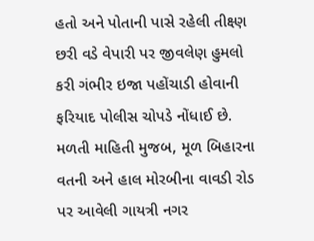હતો અને પોતાની પાસે રહેલી તીક્ષ્ણ છરી વડે વેપારી પર જીવલેણ હુમલો કરી ગંભીર ઇજા પહોંચાડી હોવાની ફરિયાદ પોલીસ ચોપડે નોંધાઈ છે.
મળતી માહિતી મુજબ, મૂળ બિહારના વતની અને હાલ મોરબીના વાવડી રોડ પર આવેલી ગાયત્રી નગર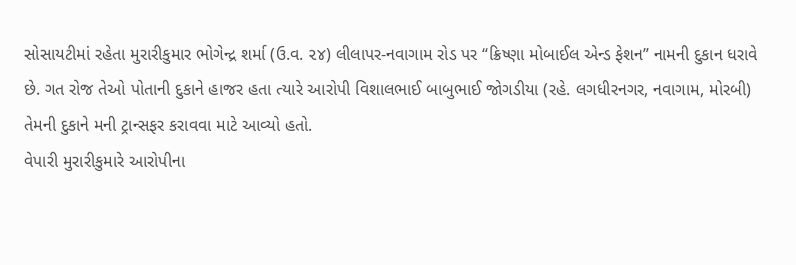સોસાયટીમાં રહેતા મુરારીકુમાર ભોગેન્દ્ર શર્મા (ઉ.વ. ૨૪) લીલાપર-નવાગામ રોડ પર “ક્રિષ્ણા મોબાઈલ એન્ડ ફેશન” નામની દુકાન ધરાવે છે. ગત રોજ તેઓ પોતાની દુકાને હાજર હતા ત્યારે આરોપી વિશાલભાઈ બાબુભાઈ જોગડીયા (રહે. લગધીરનગર, નવાગામ, મોરબી) તેમની દુકાને મની ટ્રાન્સફર કરાવવા માટે આવ્યો હતો.
વેપારી મુરારીકુમારે આરોપીના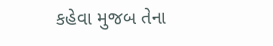કહેવા મુજબ તેના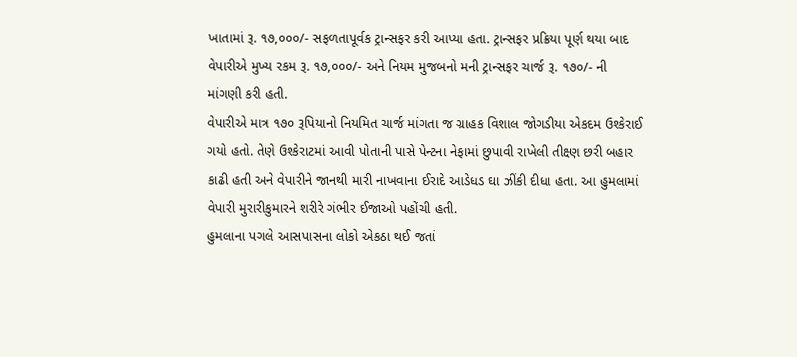ખાતામાં રૂ. ૧૭,૦૦૦/- સફળતાપૂર્વક ટ્રાન્સફર કરી આપ્યા હતા. ટ્રાન્સફર પ્રક્રિયા પૂર્ણ થયા બાદ વેપારીએ મુખ્ય રકમ રૂ. ૧૭,૦૦૦/- અને નિયમ મુજબનો મની ટ્રાન્સફર ચાર્જ રૂ. ૧૭૦/- ની માંગણી કરી હતી.
વેપારીએ માત્ર ૧૭૦ રૂપિયાનો નિયમિત ચાર્જ માંગતા જ ગ્રાહક વિશાલ જોગડીયા એકદમ ઉશ્કેરાઈ ગયો હતો. તેણે ઉશ્કેરાટમાં આવી પોતાની પાસે પેન્ટના નેફામાં છુપાવી રાખેલી તીક્ષ્ણ છરી બહાર કાઢી હતી અને વેપારીને જાનથી મારી નાખવાના ઈરાદે આડેધડ ઘા ઝીંકી દીધા હતા. આ હુમલામાં વેપારી મુરારીકુમારને શરીરે ગંભીર ઈજાઓ પહોંચી હતી.
હુમલાના પગલે આસપાસના લોકો એકઠા થઈ જતાં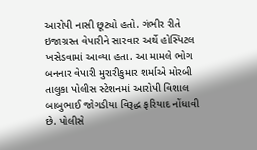આરોપી નાસી છૂટ્યો હતો. ગંભીર રીતે ઇજાગ્રસ્ત વેપારીને સારવાર અર્થે હોસ્પિટલ ખસેડવામાં આવ્યા હતા. આ મામલે ભોગ બનનાર વેપારી મુરારીકુમાર શર્માએ મોરબી તાલુકા પોલીસ સ્ટેશનમાં આરોપી વિશાલ બાબુભાઈ જોગડીયા વિરૂદ્ધ ફરિયાદ નોંધાવી છે. પોલીસે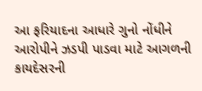આ ફરિયાદના આધારે ગુનો નોંધીને આરોપીને ઝડપી પાડવા માટે આગળની કાયદેસરની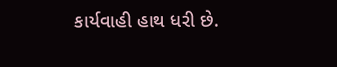કાર્યવાહી હાથ ધરી છે.